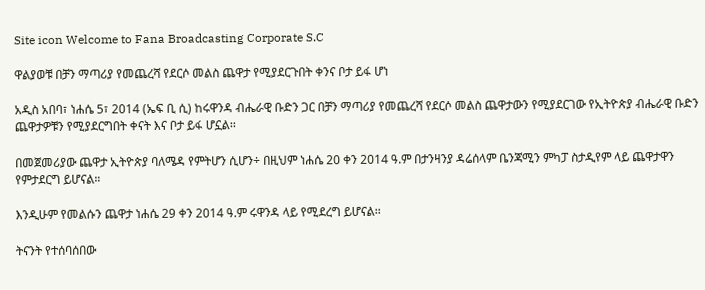Site icon Welcome to Fana Broadcasting Corporate S.C

ዋልያወቹ በቻን ማጣሪያ የመጨረሻ የደርሶ መልስ ጨዋታ የሚያደርጉበት ቀንና ቦታ ይፋ ሆነ

አዲስ አበባ፣ ነሐሴ 5፣ 2014 (ኤፍ ቢ ሲ) ከሩዋንዳ ብሔራዊ ቡድን ጋር በቻን ማጣሪያ የመጨረሻ የደርሶ መልስ ጨዋታውን የሚያደርገው የኢትዮጵያ ብሔራዊ ቡድን ጨዋታዎቹን የሚያደርግበት ቀናት እና ቦታ ይፋ ሆኗል፡፡

በመጀመሪያው ጨዋታ ኢትዮጵያ ባለሜዳ የምትሆን ሲሆን÷ በዚህም ነሐሴ 20 ቀን 2014 ዓ.ም በታንዛንያ ዳሬሰላም ቤንጃሚን ምካፓ ስታዲየም ላይ ጨዋታዋን የምታደርግ ይሆናል።

እንዲሁም የመልሱን ጨዋታ ነሐሴ 29 ቀን 2014 ዓ.ም ሩዋንዳ ላይ የሚደረግ ይሆናል፡፡

ትናንት የተሰባሰበው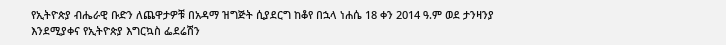የኢትዮጵያ ብሔራዊ ቡድን ለጨዋታዎቹ በአዳማ ዝግጅት ሲያደርግ ከቆየ በኋላ ነሐሴ 18 ቀን 2014 ዓ.ም ወደ ታንዛንያ እንደሚያቀና የኢትዮጵያ እግርኳስ ፌደሬሽን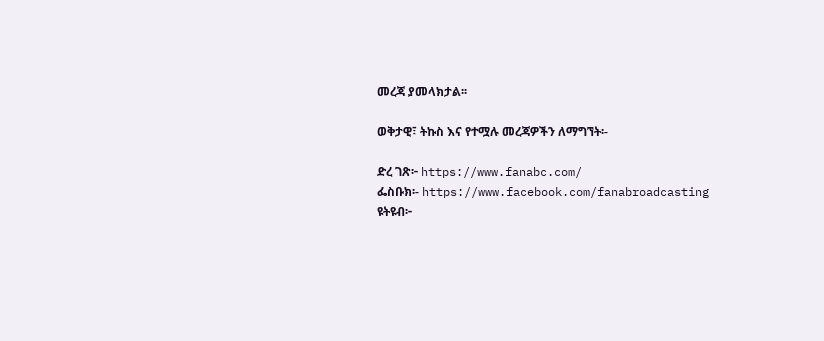መረጃ ያመላክታል፡፡

ወቅታዊ፣ ትኩስ እና የተሟሉ መረጃዎችን ለማግኘት፡-

ድረ ገጽ፦ https://www.fanabc.com/
ፌስቡክ፡- https://www.facebook.com/fanabroadcasting
ዩትዩብ፦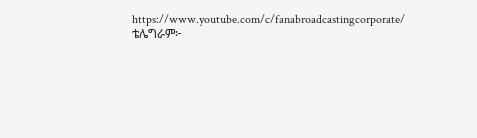https://www.youtube.com/c/fanabroadcastingcorporate/
ቴሌግራም፦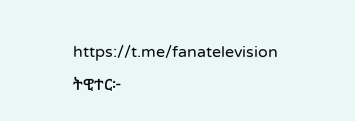https://t.me/fanatelevision
ትዊተር፦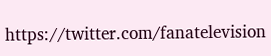https://twitter.com/fanatelevision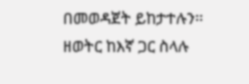በመወዳጀት ይከታተሉን፡፡
ዘወትር ከእኛ ጋር ስላሉ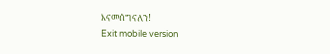እናመሰግናለን!
Exit mobile version